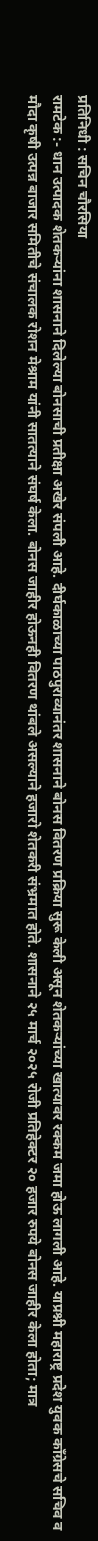प्रतिनिधी : सचिन चौरसिया
रामटेक :- धान उत्पादक शेतकऱ्यांना शासनाने दिलेल्या बोनसाची प्रतीक्षा अखेर संपली आहे. दीर्घकाळाच्या पाठपुराव्यानंतर शासनाने बोनस वितरण प्रक्रिया सुरू केली असून शेतकऱ्यांच्या खात्यावर रक्कम जमा होऊ लागली आहे. याप्रश्नी महाराष्ट्र प्रदेश युवक काँग्रेसचे सचिव व मौदा कृषी उत्पन्न बाजार समितीचे संचालक रोशन मेश्राम यांनी सातत्याने संघर्ष केला. बोनस जाहीर होऊनही वितरण थांबले असल्याने हजारो शेतकरी संभ्रमात होते. शासनाने २५ मार्च २०२५ रोजी प्रतिहेक्टर २० हजार रुपये बोनस जाहीर केला होता; मात्र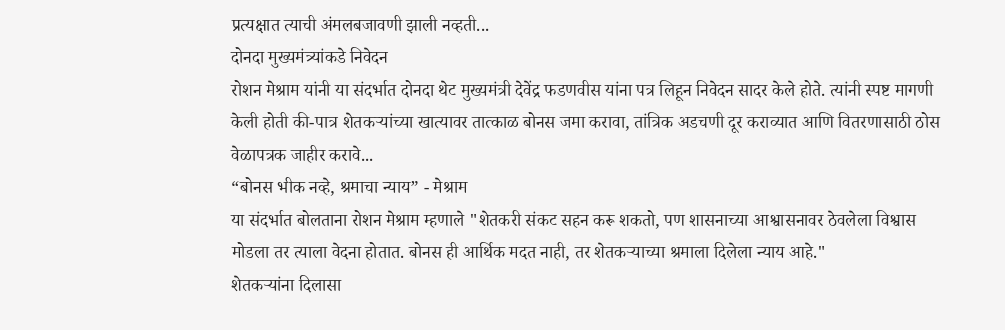प्रत्यक्षात त्याची अंमलबजावणी झाली नव्हती...
दोनदा मुख्यमंत्र्यांकडे निवेदन
रोशन मेश्राम यांनी या संदर्भात दोनदा थेट मुख्यमंत्री देवेंद्र फडणवीस यांना पत्र लिहून निवेदन सादर केले होते. त्यांनी स्पष्ट मागणी केली होती की-पात्र शेतकऱ्यांच्या खात्यावर तात्काळ बोनस जमा करावा, तांत्रिक अडचणी दूर कराव्यात आणि वितरणासाठी ठोस वेळापत्रक जाहीर करावे...
“बोनस भीक नव्हे, श्रमाचा न्याय” - मेश्राम
या संदर्भात बोलताना रोशन मेश्राम म्हणाले "शेतकरी संकट सहन करू शकतो, पण शासनाच्या आश्वासनावर ठेवलेला विश्वास मोडला तर त्याला वेदना होतात. बोनस ही आर्थिक मदत नाही, तर शेतकऱ्याच्या श्रमाला दिलेला न्याय आहे."
शेतकऱ्यांना दिलासा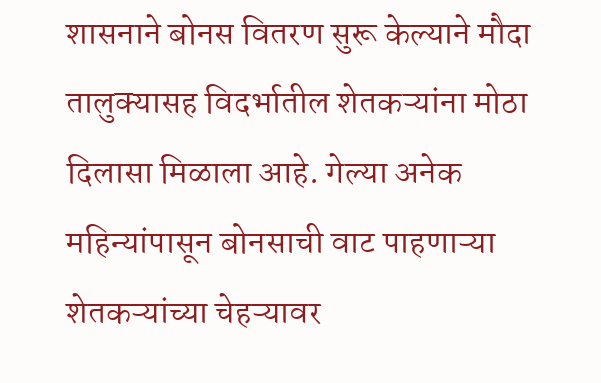शासनाने बोनस वितरण सुरू केल्याने मौदा तालुक्यासह विदर्भातील शेतकऱ्यांना मोठा दिलासा मिळाला आहे. गेल्या अनेक महिन्यांपासून बोनसाची वाट पाहणाऱ्या शेतकऱ्यांच्या चेहऱ्यावर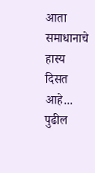आता समाधानाचे हास्य दिसत आहे...
पुढील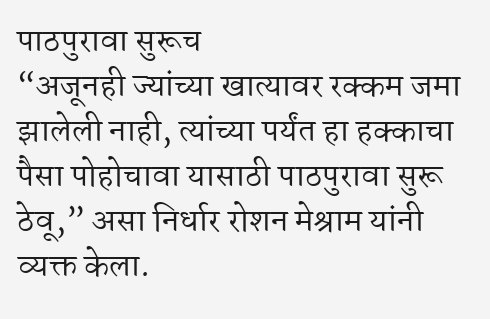पाठपुरावा सुरूच
“अजूनही ज्यांच्या खात्यावर रक्कम जमा झालेली नाही, त्यांच्या पर्यंत हा हक्काचा पैसा पोहोचावा यासाठी पाठपुरावा सुरू ठेवू,” असा निर्धार रोशन मेश्राम यांनी व्यक्त केला.